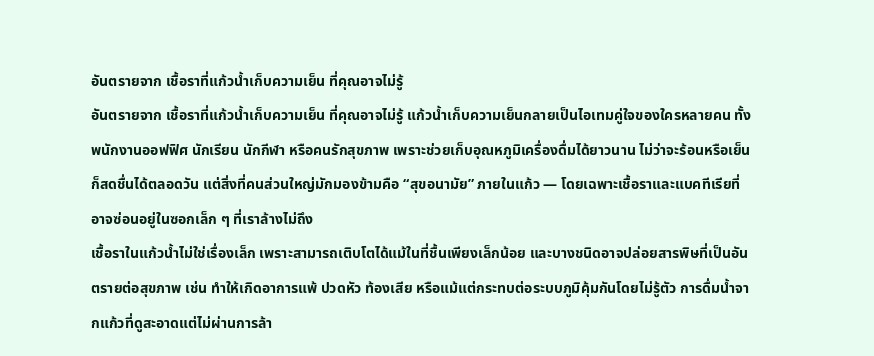อันตรายจาก เชื้อราที่แก้วน้ำเก็บความเย็น ที่คุณอาจไม่รู้
อันตรายจาก เชื้อราที่แก้วน้ำเก็บความเย็น ที่คุณอาจไม่รู้ แก้วน้ำเก็บความเย็นกลายเป็นไอเทมคู่ใจของใครหลายคน ทั้งพนักงานออฟฟิศ นักเรียน นักกีฬา หรือคนรักสุขภาพ เพราะช่วยเก็บอุณหภูมิเครื่องดื่มได้ยาวนาน ไม่ว่าจะร้อนหรือเย็นก็สดชื่นได้ตลอดวัน แต่สิ่งที่คนส่วนใหญ่มักมองข้ามคือ “สุขอนามัย” ภายในแก้ว — โดยเฉพาะเชื้อราและแบคทีเรียที่อาจซ่อนอยู่ในซอกเล็ก ๆ ที่เราล้างไม่ถึง
เชื้อราในแก้วน้ำไม่ใช่เรื่องเล็ก เพราะสามารถเติบโตได้แม้ในที่ชื้นเพียงเล็กน้อย และบางชนิดอาจปล่อยสารพิษที่เป็นอันตรายต่อสุขภาพ เช่น ทำให้เกิดอาการแพ้ ปวดหัว ท้องเสีย หรือแม้แต่กระทบต่อระบบภูมิคุ้มกันโดยไม่รู้ตัว การดื่มน้ำจากแก้วที่ดูสะอาดแต่ไม่ผ่านการล้า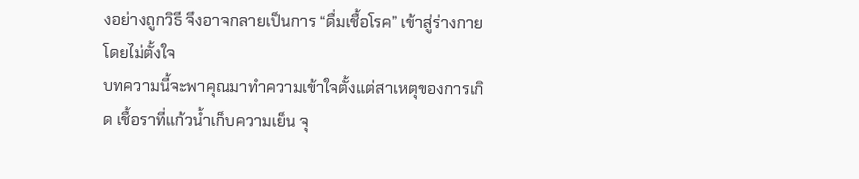งอย่างถูกวิธี จึงอาจกลายเป็นการ “ดื่มเชื้อโรค” เข้าสู่ร่างกายโดยไม่ตั้งใจ
บทความนี้จะพาคุณมาทำความเข้าใจตั้งแต่สาเหตุของการเกิด เชื้อราที่แก้วน้ำเก็บความเย็น จุ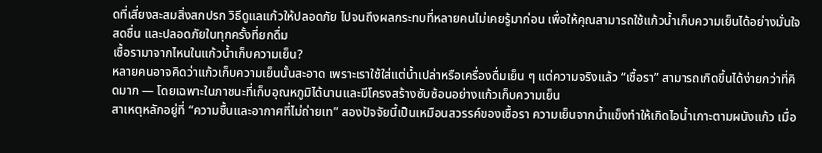ดที่เสี่ยงสะสมสิ่งสกปรก วิธีดูแลแก้วให้ปลอดภัย ไปจนถึงผลกระทบที่หลายคนไม่เคยรู้มาก่อน เพื่อให้คุณสามารถใช้แก้วน้ำเก็บความเย็นได้อย่างมั่นใจ สดชื่น และปลอดภัยในทุกครั้งที่ยกดื่ม
เชื้อรามาจากไหนในแก้วน้ำเก็บความเย็น?
หลายคนอาจคิดว่าแก้วเก็บความเย็นนั้นสะอาด เพราะเราใช้ใส่แต่น้ำเปล่าหรือเครื่องดื่มเย็น ๆ แต่ความจริงแล้ว “เชื้อรา” สามารถเกิดขึ้นได้ง่ายกว่าที่คิดมาก — โดยเฉพาะในภาชนะที่เก็บอุณหภูมิได้นานและมีโครงสร้างซับซ้อนอย่างแก้วเก็บความเย็น
สาเหตุหลักอยู่ที่ “ความชื้นและอากาศที่ไม่ถ่ายเท” สองปัจจัยนี้เป็นเหมือนสวรรค์ของเชื้อรา ความเย็นจากน้ำแข็งทำให้เกิดไอน้ำเกาะตามผนังแก้ว เมื่อ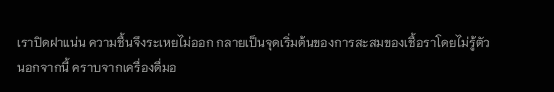เราปิดฝาแน่น ความชื้นจึงระเหยไม่ออก กลายเป็นจุดเริ่มต้นของการสะสมของเชื้อราโดยไม่รู้ตัว
นอกจากนี้ คราบจากเครื่องดื่มอ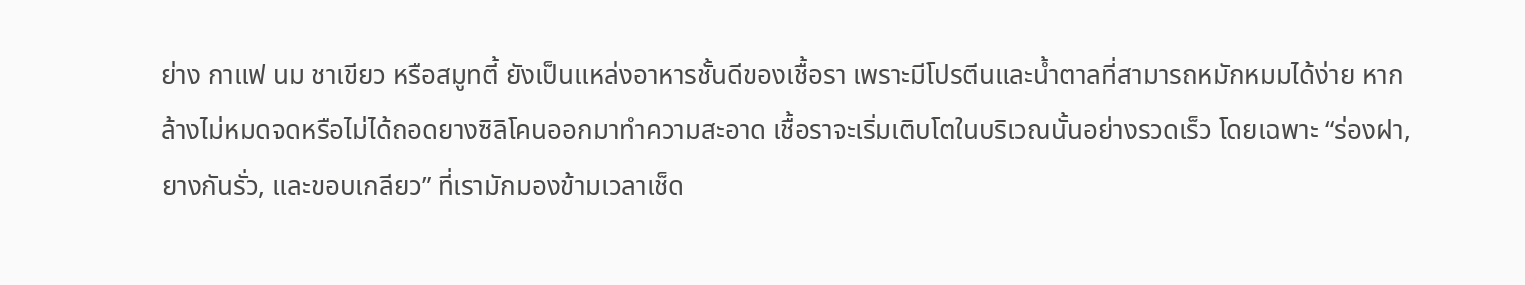ย่าง กาแฟ นม ชาเขียว หรือสมูทตี้ ยังเป็นแหล่งอาหารชั้นดีของเชื้อรา เพราะมีโปรตีนและน้ำตาลที่สามารถหมักหมมได้ง่าย หากล้างไม่หมดจดหรือไม่ได้ถอดยางซิลิโคนออกมาทำความสะอาด เชื้อราจะเริ่มเติบโตในบริเวณนั้นอย่างรวดเร็ว โดยเฉพาะ “ร่องฝา, ยางกันรั่ว, และขอบเกลียว” ที่เรามักมองข้ามเวลาเช็ด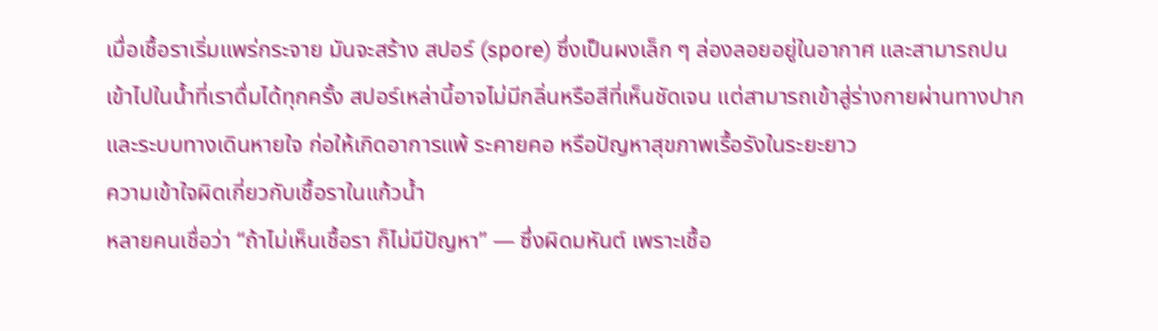เมื่อเชื้อราเริ่มแพร่กระจาย มันจะสร้าง สปอร์ (spore) ซึ่งเป็นผงเล็ก ๆ ล่องลอยอยู่ในอากาศ และสามารถปนเข้าไปในน้ำที่เราดื่มได้ทุกครั้ง สปอร์เหล่านี้อาจไม่มีกลิ่นหรือสีที่เห็นชัดเจน แต่สามารถเข้าสู่ร่างกายผ่านทางปากและระบบทางเดินหายใจ ก่อให้เกิดอาการแพ้ ระคายคอ หรือปัญหาสุขภาพเรื้อรังในระยะยาว
ความเข้าใจผิดเกี่ยวกับเชื้อราในแก้วน้ำ
หลายคนเชื่อว่า “ถ้าไม่เห็นเชื้อรา ก็ไม่มีปัญหา” — ซึ่งผิดมหันต์ เพราะเชื้อ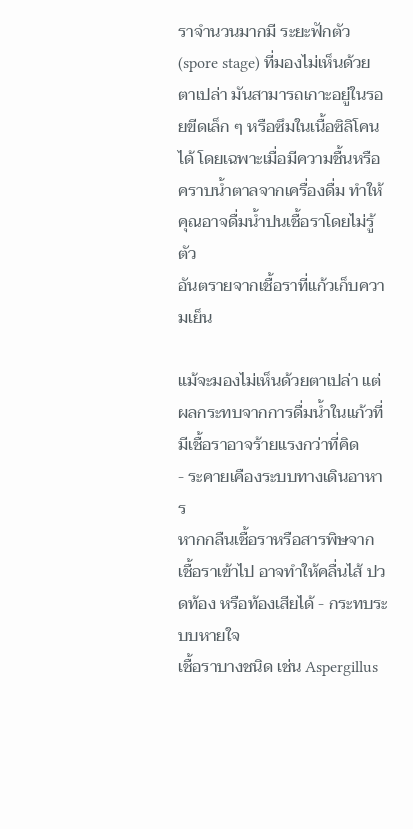ราจำนวนมากมี ระยะฟักตัว (spore stage) ที่มองไม่เห็นด้วยตาเปล่า มันสามารถเกาะอยู่ในรอยขีดเล็ก ๆ หรือซึมในเนื้อซิลิโคนได้ โดยเฉพาะเมื่อมีความชื้นหรือคราบน้ำตาลจากเครื่องดื่ม ทำให้คุณอาจดื่มน้ำปนเชื้อราโดยไม่รู้ตัว
อันตรายจากเชื้อราที่แก้วเก็บความเย็น

แม้จะมองไม่เห็นด้วยตาเปล่า แต่ผลกระทบจากการดื่มน้ำในแก้วที่มีเชื้อราอาจร้ายแรงกว่าที่คิด
- ระคายเคืองระบบทางเดินอาหาร
หากกลืนเชื้อราหรือสารพิษจากเชื้อราเข้าไป อาจทำให้คลื่นไส้ ปวดท้อง หรือท้องเสียได้ - กระทบระบบหายใจ
เชื้อราบางชนิด เช่น Aspergillus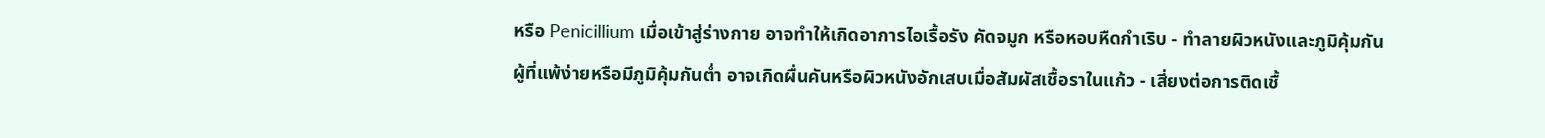หรือ Penicillium เมื่อเข้าสู่ร่างกาย อาจทำให้เกิดอาการไอเรื้อรัง คัดจมูก หรือหอบหืดกำเริบ - ทำลายผิวหนังและภูมิคุ้มกัน
ผู้ที่แพ้ง่ายหรือมีภูมิคุ้มกันต่ำ อาจเกิดผื่นคันหรือผิวหนังอักเสบเมื่อสัมผัสเชื้อราในแก้ว - เสี่ยงต่อการติดเชื้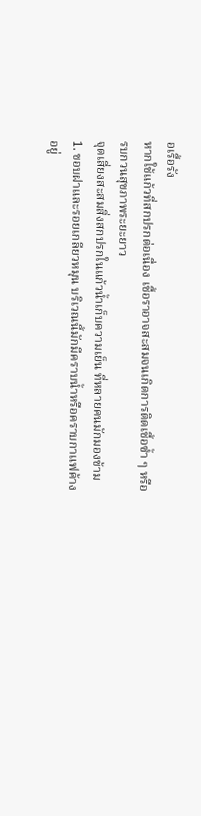อเรื้อรัง
หากใช้แก้วที่สกปรกต่อเนื่อง เชื้อราอาจสะสมจนเกิดการติดเชื้อซ้ำ ๆ หรือรบกวนสุขภาพระยะยาว
จุดเสี่ยงสะสมสิ่งสกปรกในแก้วน้ำเก็บความเย็น ที่หลายคนมักมองข้าม
1. ขอบฝาและรอยเกลียวหมุน บริเวณนี้มักมีคราบน้ำหรือคราบกาแฟค้างอยู่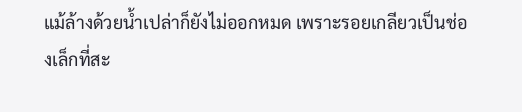แม้ล้างด้วยน้ำเปล่าก็ยังไม่ออกหมด เพราะรอยเกลียวเป็นช่องเล็กที่สะ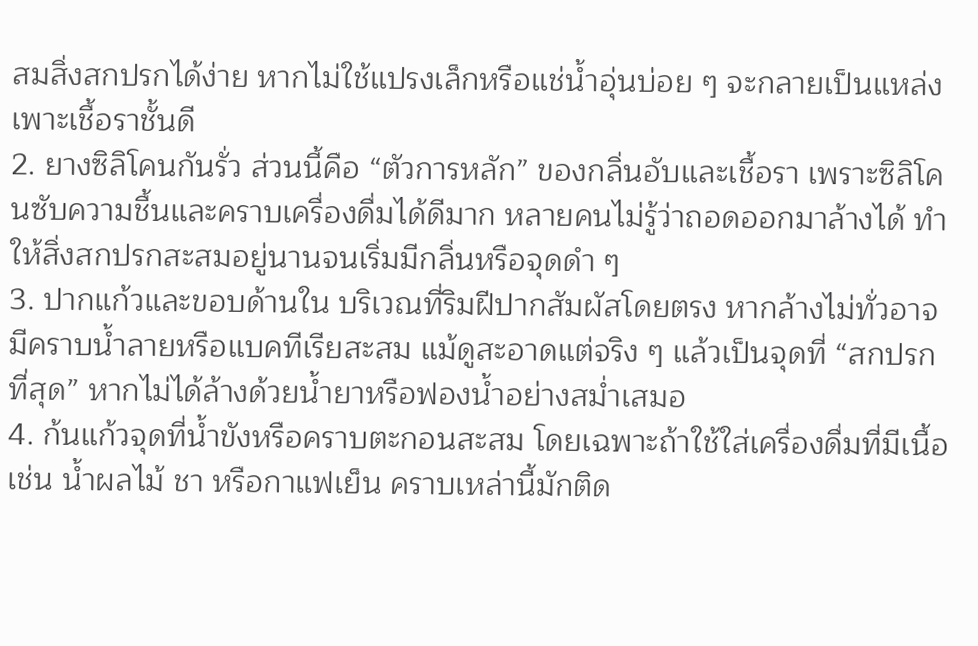สมสิ่งสกปรกได้ง่าย หากไม่ใช้แปรงเล็กหรือแช่น้ำอุ่นบ่อย ๆ จะกลายเป็นแหล่งเพาะเชื้อราชั้นดี
2. ยางซิลิโคนกันรั่ว ส่วนนี้คือ “ตัวการหลัก” ของกลิ่นอับและเชื้อรา เพราะซิลิโคนซับความชื้นและคราบเครื่องดื่มได้ดีมาก หลายคนไม่รู้ว่าถอดออกมาล้างได้ ทำให้สิ่งสกปรกสะสมอยู่นานจนเริ่มมีกลิ่นหรือจุดดำ ๆ
3. ปากแก้วและขอบด้านใน บริเวณที่ริมฝีปากสัมผัสโดยตรง หากล้างไม่ทั่วอาจมีคราบน้ำลายหรือแบคทีเรียสะสม แม้ดูสะอาดแต่จริง ๆ แล้วเป็นจุดที่ “สกปรกที่สุด” หากไม่ได้ล้างด้วยน้ำยาหรือฟองน้ำอย่างสม่ำเสมอ
4. ก้นแก้วจุดที่น้ำขังหรือคราบตะกอนสะสม โดยเฉพาะถ้าใช้ใส่เครื่องดื่มที่มีเนื้อ เช่น น้ำผลไม้ ชา หรือกาแฟเย็น คราบเหล่านี้มักติด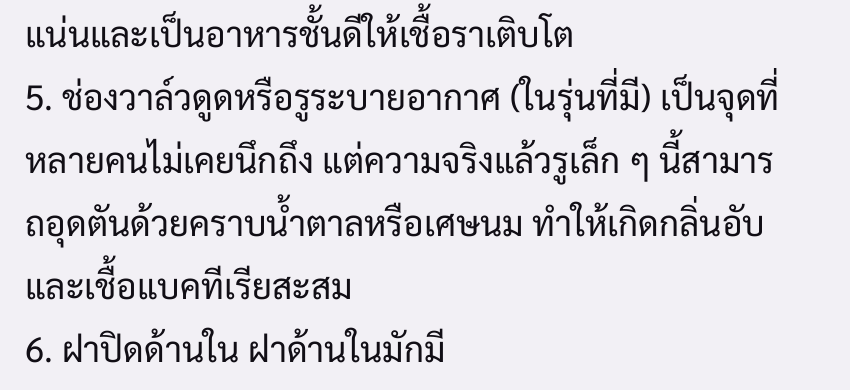แน่นและเป็นอาหารชั้นดีให้เชื้อราเติบโต
5. ช่องวาล์วดูดหรือรูระบายอากาศ (ในรุ่นที่มี) เป็นจุดที่หลายคนไม่เคยนึกถึง แต่ความจริงแล้วรูเล็ก ๆ นี้สามารถอุดตันด้วยคราบน้ำตาลหรือเศษนม ทำให้เกิดกลิ่นอับและเชื้อแบคทีเรียสะสม
6. ฝาปิดด้านใน ฝาด้านในมักมี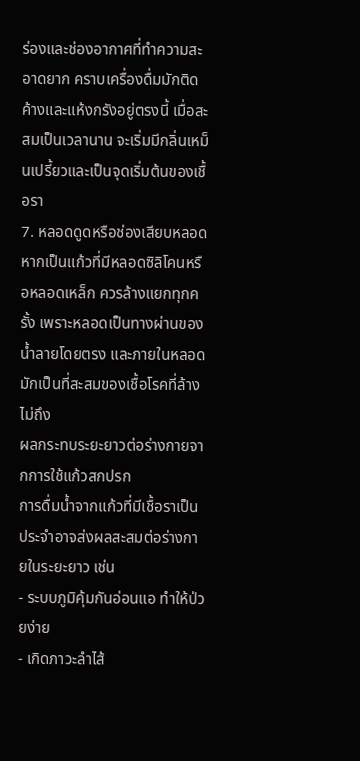ร่องและช่องอากาศที่ทำความสะอาดยาก คราบเครื่องดื่มมักติดค้างและแห้งกรังอยู่ตรงนี้ เมื่อสะสมเป็นเวลานาน จะเริ่มมีกลิ่นเหม็นเปรี้ยวและเป็นจุดเริ่มต้นของเชื้อรา
7. หลอดดูดหรือช่องเสียบหลอด หากเป็นแก้วที่มีหลอดซิลิโคนหรือหลอดเหล็ก ควรล้างแยกทุกครั้ง เพราะหลอดเป็นทางผ่านของน้ำลายโดยตรง และภายในหลอดมักเป็นที่สะสมของเชื้อโรคที่ล้างไม่ถึง
ผลกระทบระยะยาวต่อร่างกายจากการใช้แก้วสกปรก
การดื่มน้ำจากแก้วที่มีเชื้อราเป็นประจำอาจส่งผลสะสมต่อร่างกายในระยะยาว เช่น
- ระบบภูมิคุ้มกันอ่อนแอ ทำให้ป่วยง่าย
- เกิดภาวะลำไส้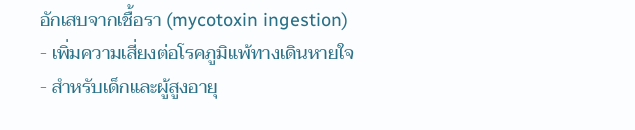อักเสบจากเชื้อรา (mycotoxin ingestion)
- เพิ่มความเสี่ยงต่อโรคภูมิแพ้ทางเดินหายใจ
- สำหรับเด็กและผู้สูงอายุ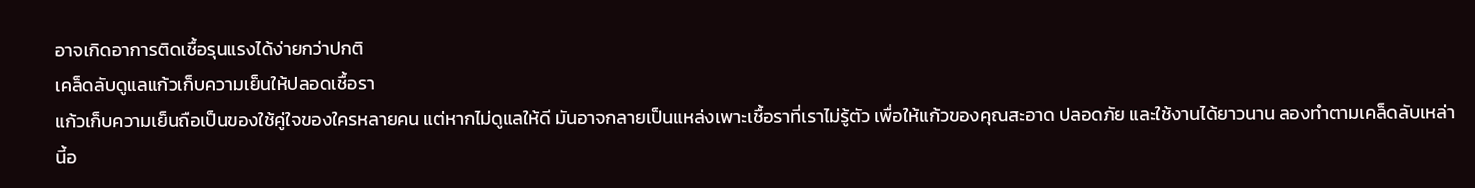อาจเกิดอาการติดเชื้อรุนแรงได้ง่ายกว่าปกติ
เคล็ดลับดูแลแก้วเก็บความเย็นให้ปลอดเชื้อรา
แก้วเก็บความเย็นถือเป็นของใช้คู่ใจของใครหลายคน แต่หากไม่ดูแลให้ดี มันอาจกลายเป็นแหล่งเพาะเชื้อราที่เราไม่รู้ตัว เพื่อให้แก้วของคุณสะอาด ปลอดภัย และใช้งานได้ยาวนาน ลองทำตามเคล็ดลับเหล่านี้อ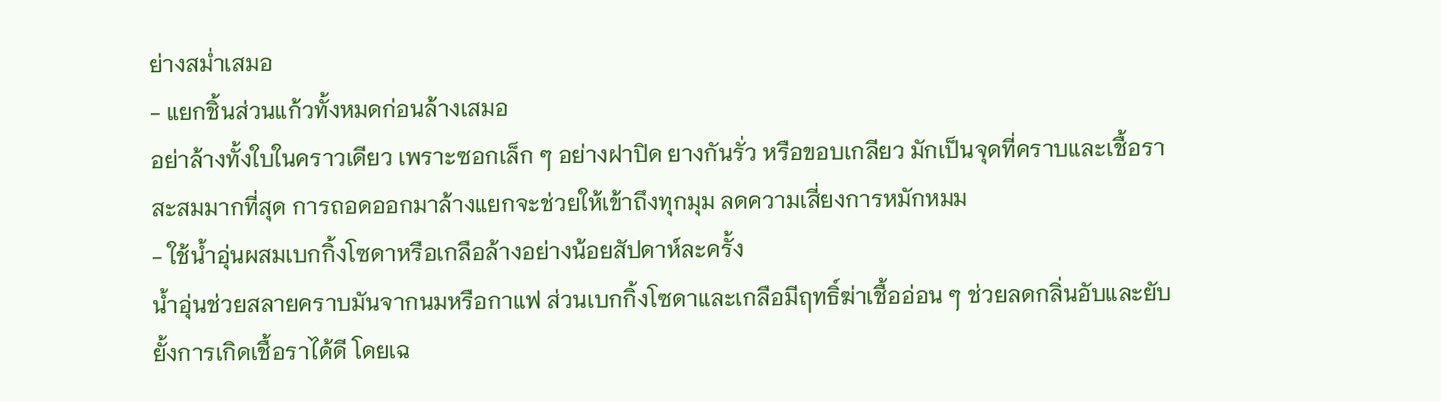ย่างสม่ำเสมอ
- แยกชิ้นส่วนแก้วทั้งหมดก่อนล้างเสมอ
อย่าล้างทั้งใบในคราวเดียว เพราะซอกเล็ก ๆ อย่างฝาปิด ยางกันรั่ว หรือขอบเกลียว มักเป็นจุดที่คราบและเชื้อราสะสมมากที่สุด การถอดออกมาล้างแยกจะช่วยให้เข้าถึงทุกมุม ลดความเสี่ยงการหมักหมม
- ใช้น้ำอุ่นผสมเบกกิ้งโซดาหรือเกลือล้างอย่างน้อยสัปดาห์ละครั้ง
น้ำอุ่นช่วยสลายคราบมันจากนมหรือกาแฟ ส่วนเบกกิ้งโซดาและเกลือมีฤทธิ์ฆ่าเชื้ออ่อน ๆ ช่วยลดกลิ่นอับและยับยั้งการเกิดเชื้อราได้ดี โดยเฉ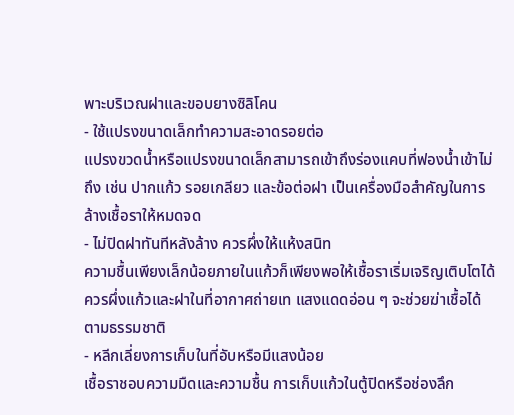พาะบริเวณฝาและขอบยางซิลิโคน
- ใช้แปรงขนาดเล็กทำความสะอาดรอยต่อ
แปรงขวดน้ำหรือแปรงขนาดเล็กสามารถเข้าถึงร่องแคบที่ฟองน้ำเข้าไม่ถึง เช่น ปากแก้ว รอยเกลียว และข้อต่อฝา เป็นเครื่องมือสำคัญในการล้างเชื้อราให้หมดจด
- ไม่ปิดฝาทันทีหลังล้าง ควรผึ่งให้แห้งสนิท
ความชื้นเพียงเล็กน้อยภายในแก้วก็เพียงพอให้เชื้อราเริ่มเจริญเติบโตได้ ควรผึ่งแก้วและฝาในที่อากาศถ่ายเท แสงแดดอ่อน ๆ จะช่วยฆ่าเชื้อได้ตามธรรมชาติ
- หลีกเลี่ยงการเก็บในที่อับหรือมีแสงน้อย
เชื้อราชอบความมืดและความชื้น การเก็บแก้วในตู้ปิดหรือช่องลึก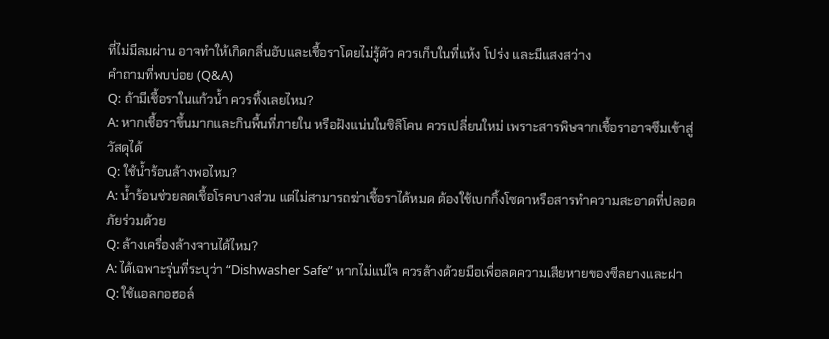ที่ไม่มีลมผ่าน อาจทำให้เกิดกลิ่นอับและเชื้อราโดยไม่รู้ตัว ควรเก็บในที่แห้ง โปร่ง และมีแสงสว่าง
คำถามที่พบบ่อย (Q&A)
Q: ถ้ามีเชื้อราในแก้วน้ำ ควรทิ้งเลยไหม?
A: หากเชื้อราขึ้นมากและกินพื้นที่ภายใน หรือฝังแน่นในซิลิโคน ควรเปลี่ยนใหม่ เพราะสารพิษจากเชื้อราอาจซึมเข้าสู่วัสดุได้
Q: ใช้น้ำร้อนล้างพอไหม?
A: น้ำร้อนช่วยลดเชื้อโรคบางส่วน แต่ไม่สามารถฆ่าเชื้อราได้หมด ต้องใช้เบกกิ้งโซดาหรือสารทำความสะอาดที่ปลอดภัยร่วมด้วย
Q: ล้างเครื่องล้างจานได้ไหม?
A: ได้เฉพาะรุ่นที่ระบุว่า “Dishwasher Safe” หากไม่แน่ใจ ควรล้างด้วยมือเพื่อลดความเสียหายของซีลยางและฝา
Q: ใช้แอลกอฮอล์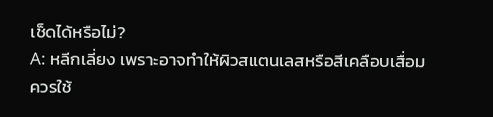เช็ดได้หรือไม่?
A: หลีกเลี่ยง เพราะอาจทำให้ผิวสแตนเลสหรือสีเคลือบเสื่อม ควรใช้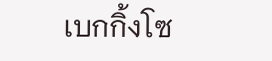เบกกิ้งโซ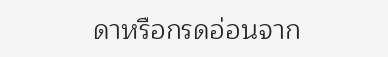ดาหรือกรดอ่อนจาก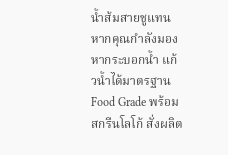น้ำส้มสายชูแทน
หากคุณกำลังมองหากระบอกน้ำ แก้วน้ำได้มาตรฐาน Food Grade พร้อมสกรีนโลโก้ สั่งผลิต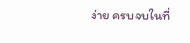ง่าย ครบจบในที่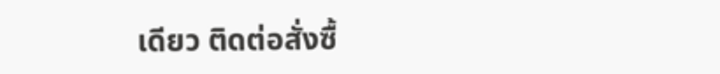เดียว ติดต่อสั่งซื้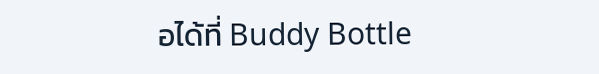อได้ที่ Buddy Bottle